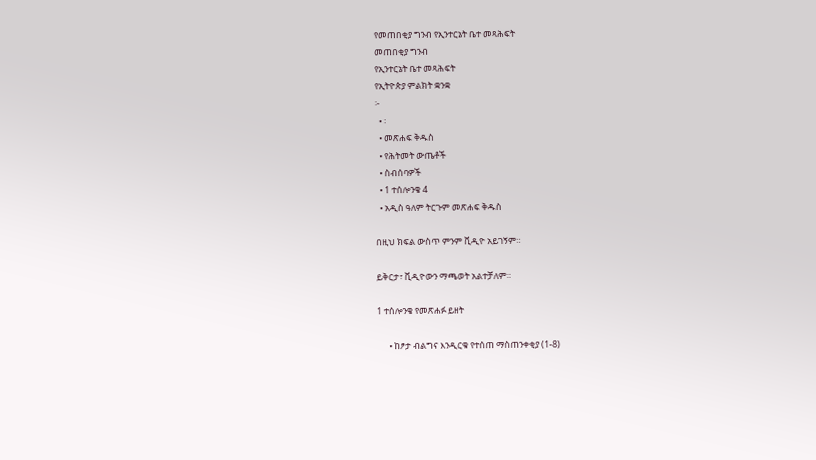የመጠበቂያ ግንብ የኢንተርኔት ቤተ መጻሕፍት
መጠበቂያ ግንብ
የኢንተርኔት ቤተ መጻሕፍት
የኢትዮጵያ ምልክት ቋንቋ
፦
  • ፡
  • መጽሐፍ ቅዱስ
  • የሕትመት ውጤቶች
  • ስብሰባዎች
  • 1 ተሰሎንቄ 4
  • አዲስ ዓለም ትርጉም መጽሐፍ ቅዱስ

በዚህ ክፍል ውስጥ ምንም ቪዲዮ አይገኝም።

ይቅርታ፣ ቪዲዮውን ማጫወት አልተቻለም።

1 ተሰሎንቄ የመጽሐፉ ይዘት

      • ከፆታ ብልግና እንዲርቁ የተሰጠ ማስጠንቀቂያ (1-8)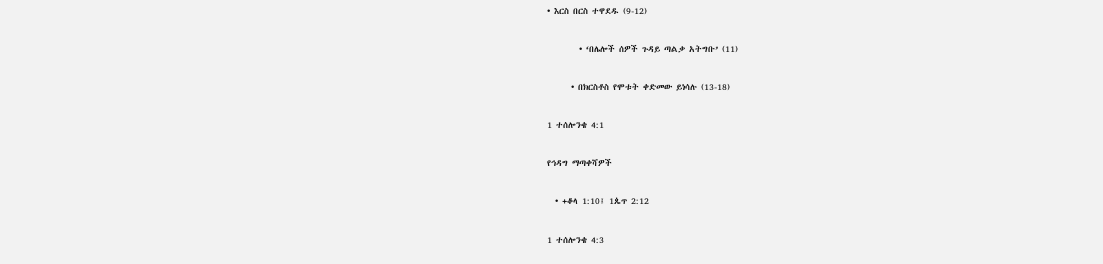• እርስ በርስ ተዋደዱ (9-12)

        • ‘በሌሎች ሰዎች ጉዳይ ጣልቃ አትግቡ’ (11)

      • በክርስቶስ የሞቱት ቀድመው ይነሳሉ (13-18)

1 ተሰሎንቄ 4:1

የኅዳግ ማጣቀሻዎች

  • +ቆላ 1:10፤ 1ጴጥ 2:12

1 ተሰሎንቄ 4:3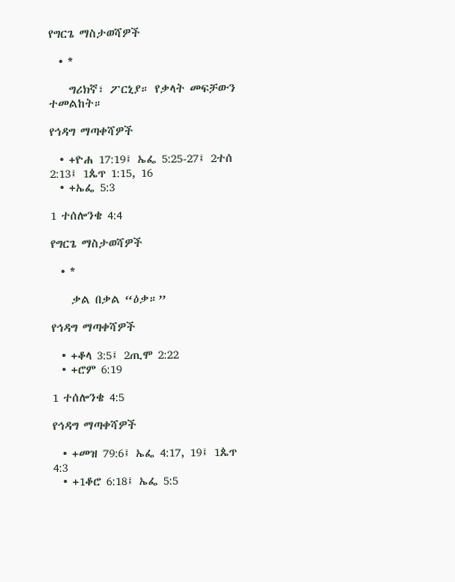የግርጌ ማስታወሻዎች

  • *

    ግሪክኛ፣ ፖርኒያ። የቃላት መፍቻውን ተመልከት።

የኅዳግ ማጣቀሻዎች

  • +ዮሐ 17:19፤ ኤፌ 5:25-27፤ 2ተሰ 2:13፤ 1ጴጥ 1:15, 16
  • +ኤፌ 5:3

1 ተሰሎንቄ 4:4

የግርጌ ማስታወሻዎች

  • *

    ቃል በቃል “ዕቃ።”

የኅዳግ ማጣቀሻዎች

  • +ቆላ 3:5፤ 2ጢሞ 2:22
  • +ሮም 6:19

1 ተሰሎንቄ 4:5

የኅዳግ ማጣቀሻዎች

  • +መዝ 79:6፤ ኤፌ 4:17, 19፤ 1ጴጥ 4:3
  • +1ቆሮ 6:18፤ ኤፌ 5:5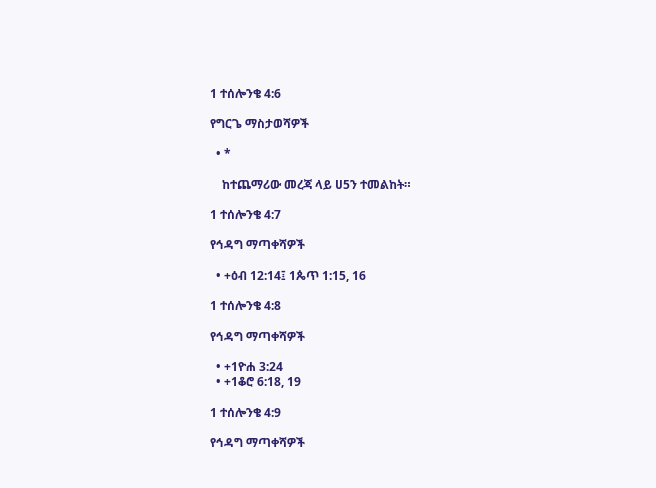1 ተሰሎንቄ 4:6

የግርጌ ማስታወሻዎች

  • *

    ከተጨማሪው መረጃ ላይ ሀ5ን ተመልከት።

1 ተሰሎንቄ 4:7

የኅዳግ ማጣቀሻዎች

  • +ዕብ 12:14፤ 1ጴጥ 1:15, 16

1 ተሰሎንቄ 4:8

የኅዳግ ማጣቀሻዎች

  • +1ዮሐ 3:24
  • +1ቆሮ 6:18, 19

1 ተሰሎንቄ 4:9

የኅዳግ ማጣቀሻዎች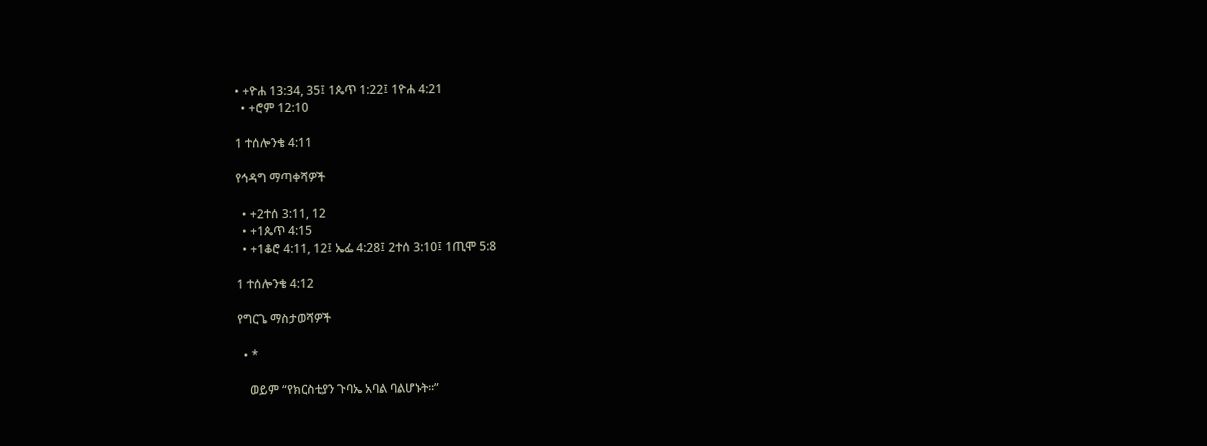• +ዮሐ 13:34, 35፤ 1ጴጥ 1:22፤ 1ዮሐ 4:21
  • +ሮም 12:10

1 ተሰሎንቄ 4:11

የኅዳግ ማጣቀሻዎች

  • +2ተሰ 3:11, 12
  • +1ጴጥ 4:15
  • +1ቆሮ 4:11, 12፤ ኤፌ 4:28፤ 2ተሰ 3:10፤ 1ጢሞ 5:8

1 ተሰሎንቄ 4:12

የግርጌ ማስታወሻዎች

  • *

    ወይም “የክርስቲያን ጉባኤ አባል ባልሆኑት።”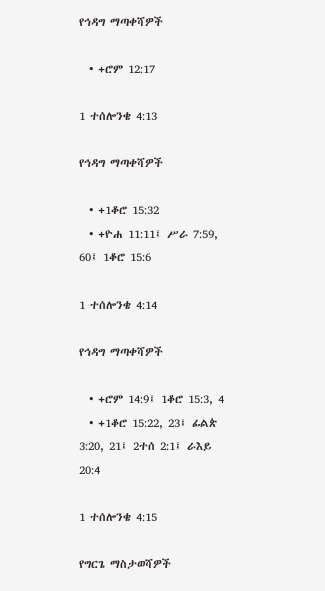የኅዳግ ማጣቀሻዎች

  • +ሮም 12:17

1 ተሰሎንቄ 4:13

የኅዳግ ማጣቀሻዎች

  • +1ቆሮ 15:32
  • +ዮሐ 11:11፤ ሥራ 7:59, 60፤ 1ቆሮ 15:6

1 ተሰሎንቄ 4:14

የኅዳግ ማጣቀሻዎች

  • +ሮም 14:9፤ 1ቆሮ 15:3, 4
  • +1ቆሮ 15:22, 23፤ ፊልጵ 3:20, 21፤ 2ተሰ 2:1፤ ራእይ 20:4

1 ተሰሎንቄ 4:15

የግርጌ ማስታወሻዎች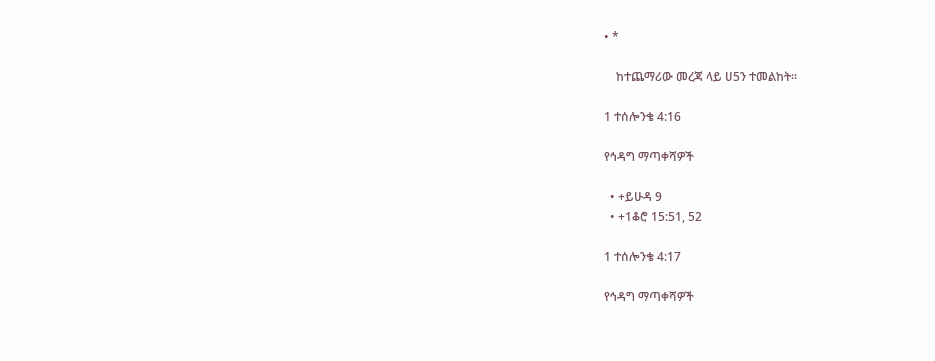• *

    ከተጨማሪው መረጃ ላይ ሀ5ን ተመልከት።

1 ተሰሎንቄ 4:16

የኅዳግ ማጣቀሻዎች

  • +ይሁዳ 9
  • +1ቆሮ 15:51, 52

1 ተሰሎንቄ 4:17

የኅዳግ ማጣቀሻዎች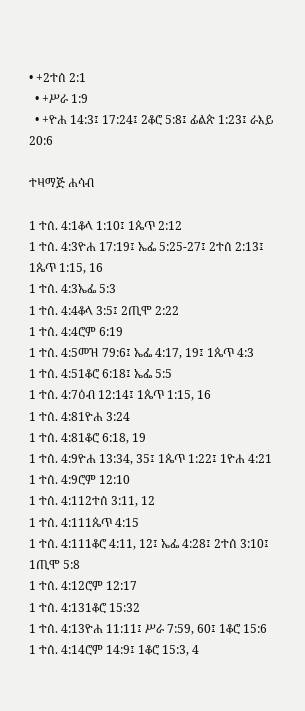• +2ተሰ 2:1
  • +ሥራ 1:9
  • +ዮሐ 14:3፤ 17:24፤ 2ቆሮ 5:8፤ ፊልጵ 1:23፤ ራእይ 20:6

ተዛማጅ ሐሳብ

1 ተሰ. 4:1ቆላ 1:10፤ 1ጴጥ 2:12
1 ተሰ. 4:3ዮሐ 17:19፤ ኤፌ 5:25-27፤ 2ተሰ 2:13፤ 1ጴጥ 1:15, 16
1 ተሰ. 4:3ኤፌ 5:3
1 ተሰ. 4:4ቆላ 3:5፤ 2ጢሞ 2:22
1 ተሰ. 4:4ሮም 6:19
1 ተሰ. 4:5መዝ 79:6፤ ኤፌ 4:17, 19፤ 1ጴጥ 4:3
1 ተሰ. 4:51ቆሮ 6:18፤ ኤፌ 5:5
1 ተሰ. 4:7ዕብ 12:14፤ 1ጴጥ 1:15, 16
1 ተሰ. 4:81ዮሐ 3:24
1 ተሰ. 4:81ቆሮ 6:18, 19
1 ተሰ. 4:9ዮሐ 13:34, 35፤ 1ጴጥ 1:22፤ 1ዮሐ 4:21
1 ተሰ. 4:9ሮም 12:10
1 ተሰ. 4:112ተሰ 3:11, 12
1 ተሰ. 4:111ጴጥ 4:15
1 ተሰ. 4:111ቆሮ 4:11, 12፤ ኤፌ 4:28፤ 2ተሰ 3:10፤ 1ጢሞ 5:8
1 ተሰ. 4:12ሮም 12:17
1 ተሰ. 4:131ቆሮ 15:32
1 ተሰ. 4:13ዮሐ 11:11፤ ሥራ 7:59, 60፤ 1ቆሮ 15:6
1 ተሰ. 4:14ሮም 14:9፤ 1ቆሮ 15:3, 4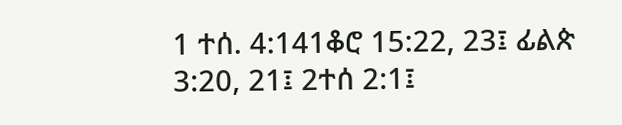1 ተሰ. 4:141ቆሮ 15:22, 23፤ ፊልጵ 3:20, 21፤ 2ተሰ 2:1፤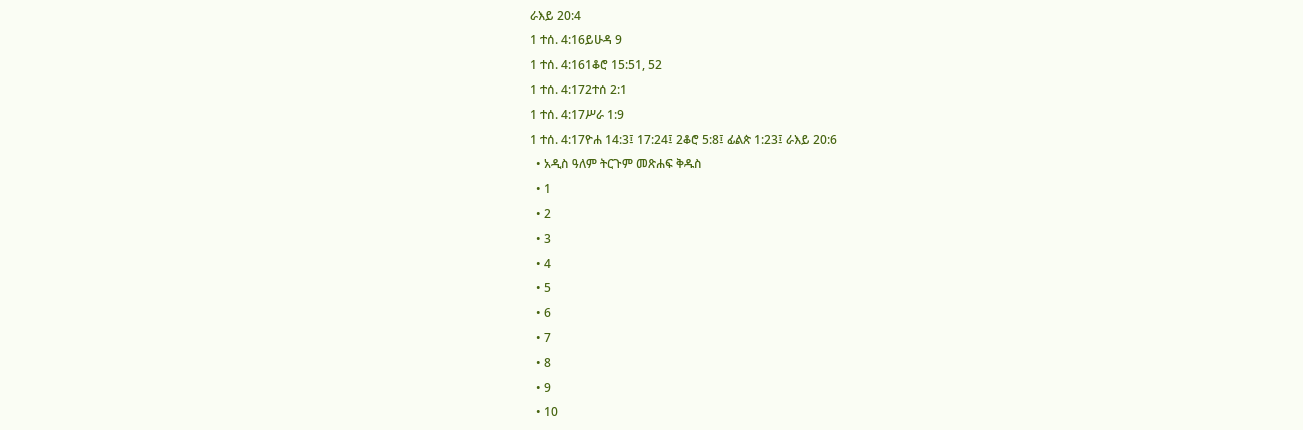ራእይ 20:4
1 ተሰ. 4:16ይሁዳ 9
1 ተሰ. 4:161ቆሮ 15:51, 52
1 ተሰ. 4:172ተሰ 2:1
1 ተሰ. 4:17ሥራ 1:9
1 ተሰ. 4:17ዮሐ 14:3፤ 17:24፤ 2ቆሮ 5:8፤ ፊልጵ 1:23፤ ራእይ 20:6
  • አዲስ ዓለም ትርጉም መጽሐፍ ቅዱስ
  • 1
  • 2
  • 3
  • 4
  • 5
  • 6
  • 7
  • 8
  • 9
  • 10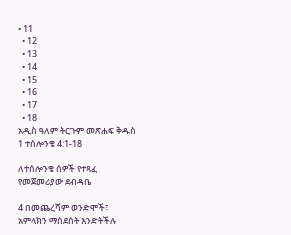• 11
  • 12
  • 13
  • 14
  • 15
  • 16
  • 17
  • 18
አዲስ ዓለም ትርጉም መጽሐፍ ቅዱስ
1 ተሰሎንቄ 4:1-18

ለተሰሎንቄ ሰዎች የተጻፈ የመጀመሪያው ደብዳቤ

4 በመጨረሻም ወንድሞች፣ አምላክን ማስደሰት እንድትችሉ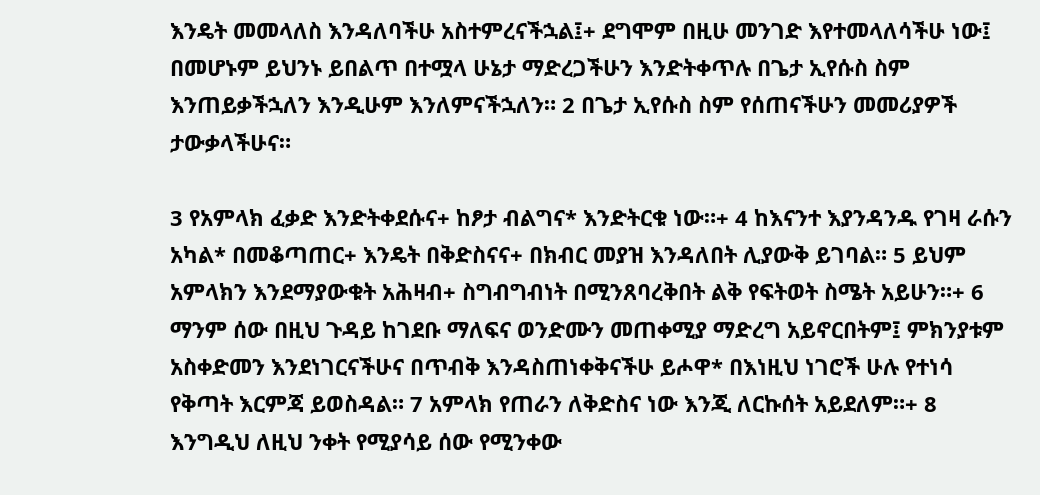እንዴት መመላለስ እንዳለባችሁ አስተምረናችኋል፤+ ደግሞም በዚሁ መንገድ እየተመላለሳችሁ ነው፤ በመሆኑም ይህንኑ ይበልጥ በተሟላ ሁኔታ ማድረጋችሁን እንድትቀጥሉ በጌታ ኢየሱስ ስም እንጠይቃችኋለን እንዲሁም እንለምናችኋለን። 2 በጌታ ኢየሱስ ስም የሰጠናችሁን መመሪያዎች ታውቃላችሁና።

3 የአምላክ ፈቃድ እንድትቀደሱና+ ከፆታ ብልግና* እንድትርቁ ነው።+ 4 ከእናንተ እያንዳንዱ የገዛ ራሱን አካል* በመቆጣጠር+ እንዴት በቅድስናና+ በክብር መያዝ እንዳለበት ሊያውቅ ይገባል። 5 ይህም አምላክን እንደማያውቁት አሕዛብ+ ስግብግብነት በሚንጸባረቅበት ልቅ የፍትወት ስሜት አይሁን።+ 6 ማንም ሰው በዚህ ጉዳይ ከገደቡ ማለፍና ወንድሙን መጠቀሚያ ማድረግ አይኖርበትም፤ ምክንያቱም አስቀድመን እንደነገርናችሁና በጥብቅ እንዳስጠነቀቅናችሁ ይሖዋ* በእነዚህ ነገሮች ሁሉ የተነሳ የቅጣት እርምጃ ይወስዳል። 7 አምላክ የጠራን ለቅድስና ነው እንጂ ለርኩሰት አይደለም።+ 8 እንግዲህ ለዚህ ንቀት የሚያሳይ ሰው የሚንቀው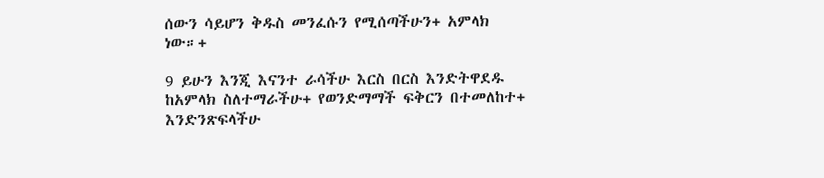ሰውን ሳይሆን ቅዱስ መንፈሱን የሚሰጣችሁን+ አምላክ ነው።+

9 ይሁን እንጂ እናንተ ራሳችሁ እርስ በርስ እንድትዋደዱ ከአምላክ ስለተማራችሁ+ የወንድማማች ፍቅርን በተመለከተ+ እንድንጽፍላችሁ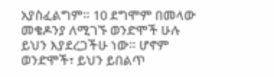አያስፈልግም። 10 ደግሞም በመላው መቄዶንያ ለሚገኙ ወንድሞች ሁሉ ይህን እያደረጋችሁ ነው። ሆኖም ወንድሞች፣ ይህን ይበልጥ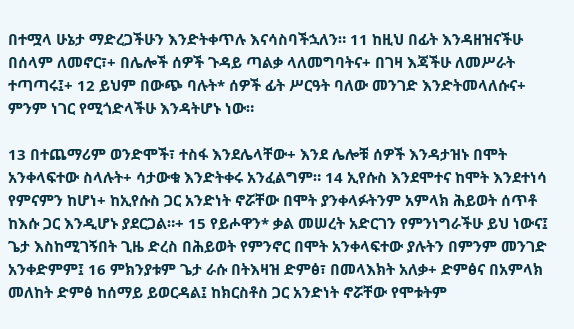በተሟላ ሁኔታ ማድረጋችሁን እንድትቀጥሉ እናሳስባችኋለን። 11 ከዚህ በፊት እንዳዘዝናችሁ በሰላም ለመኖር፣+ በሌሎች ሰዎች ጉዳይ ጣልቃ ላለመግባትና+ በገዛ እጃችሁ ለመሥራት ተጣጣሩ፤+ 12 ይህም በውጭ ባሉት* ሰዎች ፊት ሥርዓት ባለው መንገድ እንድትመላለሱና+ ምንም ነገር የሚጎድላችሁ እንዳትሆኑ ነው።

13 በተጨማሪም ወንድሞች፣ ተስፋ እንደሌላቸው+ እንደ ሌሎቹ ሰዎች እንዳታዝኑ በሞት አንቀላፍተው ስላሉት+ ሳታውቁ እንድትቀሩ አንፈልግም። 14 ኢየሱስ እንደሞተና ከሞት እንደተነሳ የምናምን ከሆነ+ ከኢየሱስ ጋር አንድነት ኖሯቸው በሞት ያንቀላፉትንም አምላክ ሕይወት ሰጥቶ ከእሱ ጋር እንዲሆኑ ያደርጋል።+ 15 የይሖዋን* ቃል መሠረት አድርገን የምንነግራችሁ ይህ ነውና፤ ጌታ እስከሚገኝበት ጊዜ ድረስ በሕይወት የምንኖር በሞት አንቀላፍተው ያሉትን በምንም መንገድ አንቀድምም፤ 16 ምክንያቱም ጌታ ራሱ በትእዛዝ ድምፅ፣ በመላእክት አለቃ+ ድምፅና በአምላክ መለከት ድምፅ ከሰማይ ይወርዳል፤ ከክርስቶስ ጋር አንድነት ኖሯቸው የሞቱትም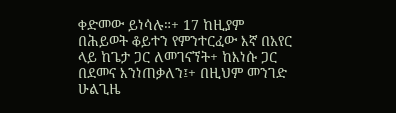ቀድመው ይነሳሉ።+ 17 ከዚያም በሕይወት ቆይተን የምንተርፈው እኛ በአየር ላይ ከጌታ ጋር ለመገናኘት+ ከእነሱ ጋር በደመና እንነጠቃለን፤+ በዚህም መንገድ ሁልጊዜ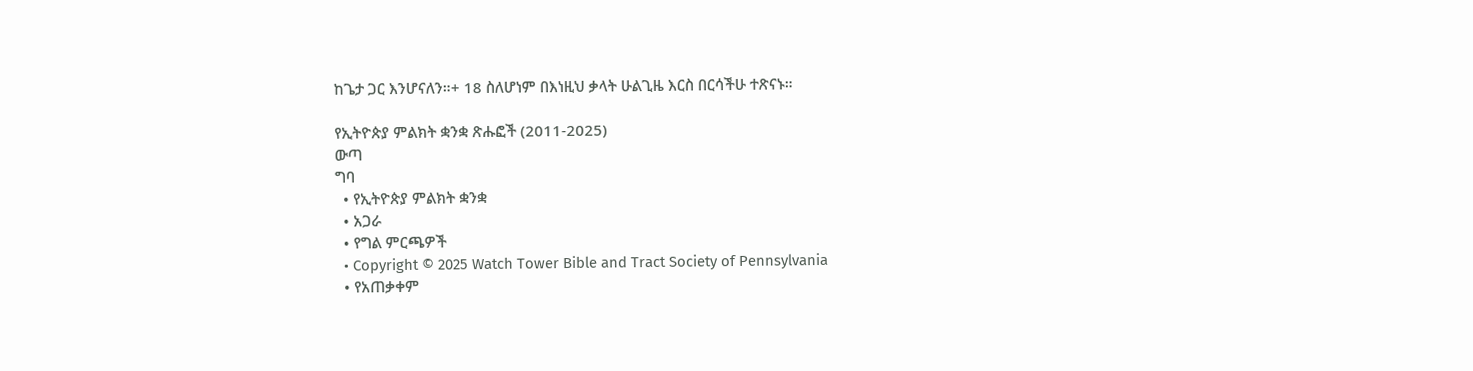ከጌታ ጋር እንሆናለን።+ 18 ስለሆነም በእነዚህ ቃላት ሁልጊዜ እርስ በርሳችሁ ተጽናኑ።

የኢትዮጵያ ምልክት ቋንቋ ጽሑፎች (2011-2025)
ውጣ
ግባ
  • የኢትዮጵያ ምልክት ቋንቋ
  • አጋራ
  • የግል ምርጫዎች
  • Copyright © 2025 Watch Tower Bible and Tract Society of Pennsylvania
  • የአጠቃቀም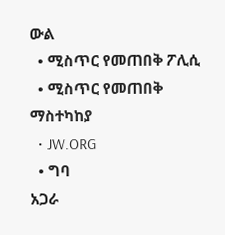ውል
  • ሚስጥር የመጠበቅ ፖሊሲ
  • ሚስጥር የመጠበቅ ማስተካከያ
  • JW.ORG
  • ግባ
አጋራ